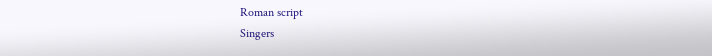Roman script
Singers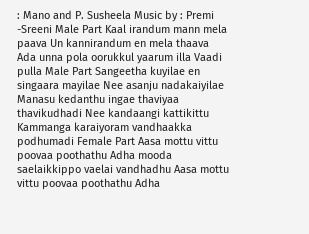: Mano and P. Susheela Music by : Premi -Sreeni Male Part Kaal irandum mann mela paava Un kannirandum en mela thaava Ada unna pola oorukkul yaarum illa Vaadi pulla Male Part Sangeetha kuyilae en singaara mayilae Nee asanju nadakaiyilae Manasu kedanthu ingae thaviyaa thavikudhadi Nee kandaangi kattikittu Kammanga karaiyoram vandhaakka podhumadi Female Part Aasa mottu vittu poovaa poothathu Adha mooda saelaikkippo vaelai vandhadhu Aasa mottu vittu poovaa poothathu Adha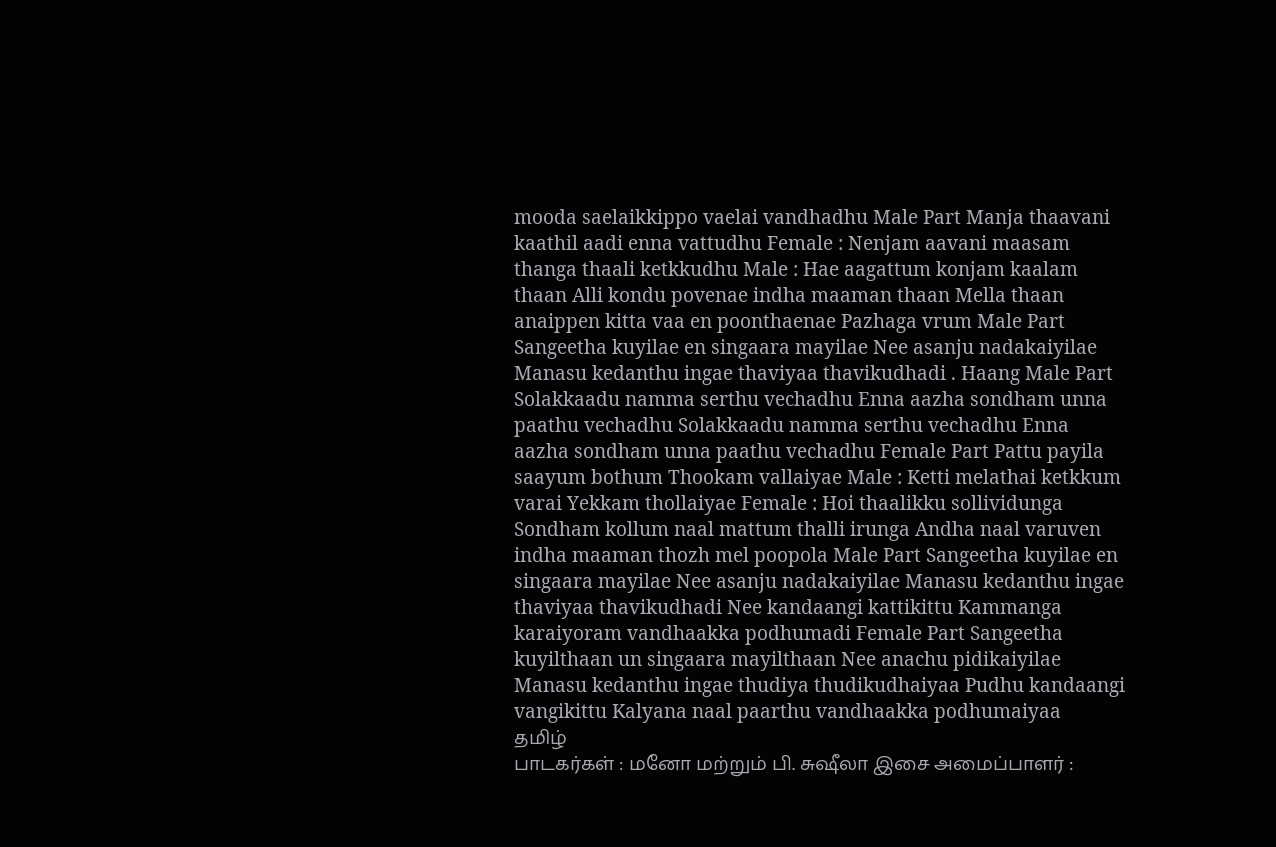mooda saelaikkippo vaelai vandhadhu Male Part Manja thaavani kaathil aadi enna vattudhu Female : Nenjam aavani maasam thanga thaali ketkkudhu Male : Hae aagattum konjam kaalam thaan Alli kondu povenae indha maaman thaan Mella thaan anaippen kitta vaa en poonthaenae Pazhaga vrum Male Part Sangeetha kuyilae en singaara mayilae Nee asanju nadakaiyilae Manasu kedanthu ingae thaviyaa thavikudhadi . Haang Male Part Solakkaadu namma serthu vechadhu Enna aazha sondham unna paathu vechadhu Solakkaadu namma serthu vechadhu Enna aazha sondham unna paathu vechadhu Female Part Pattu payila saayum bothum Thookam vallaiyae Male : Ketti melathai ketkkum varai Yekkam thollaiyae Female : Hoi thaalikku sollividunga Sondham kollum naal mattum thalli irunga Andha naal varuven indha maaman thozh mel poopola Male Part Sangeetha kuyilae en singaara mayilae Nee asanju nadakaiyilae Manasu kedanthu ingae thaviyaa thavikudhadi Nee kandaangi kattikittu Kammanga karaiyoram vandhaakka podhumadi Female Part Sangeetha kuyilthaan un singaara mayilthaan Nee anachu pidikaiyilae Manasu kedanthu ingae thudiya thudikudhaiyaa Pudhu kandaangi vangikittu Kalyana naal paarthu vandhaakka podhumaiyaa
தமிழ்
பாடகர்கள் : மனோ மற்றும் பி. சுஷீலா இசை அமைப்பாளர் :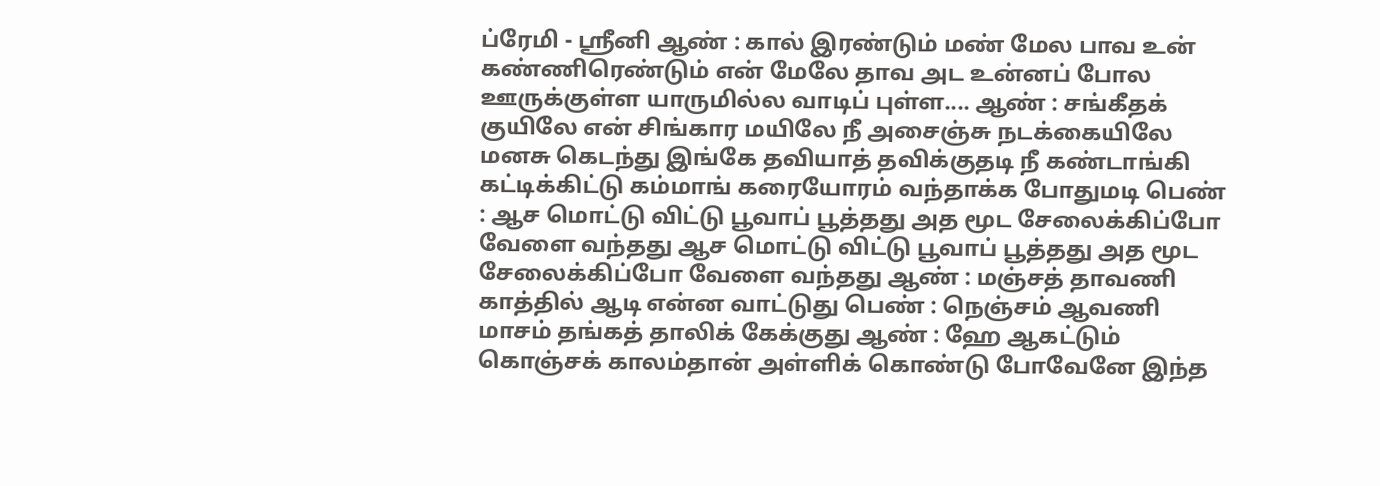ப்ரேமி - ஸ்ரீனி ஆண் : கால் இரண்டும் மண் மேல பாவ உன் கண்ணிரெண்டும் என் மேலே தாவ அட உன்னப் போல ஊருக்குள்ள யாருமில்ல வாடிப் புள்ள.... ஆண் : சங்கீதக் குயிலே என் சிங்கார மயிலே நீ அசைஞ்சு நடக்கையிலே மனசு கெடந்து இங்கே தவியாத் தவிக்குதடி நீ கண்டாங்கி கட்டிக்கிட்டு கம்மாங் கரையோரம் வந்தாக்க போதுமடி பெண் : ஆச மொட்டு விட்டு பூவாப் பூத்தது அத மூட சேலைக்கிப்போ வேளை வந்தது ஆச மொட்டு விட்டு பூவாப் பூத்தது அத மூட சேலைக்கிப்போ வேளை வந்தது ஆண் : மஞ்சத் தாவணி காத்தில் ஆடி என்ன வாட்டுது பெண் : நெஞ்சம் ஆவணி மாசம் தங்கத் தாலிக் கேக்குது ஆண் : ஹே ஆகட்டும் கொஞ்சக் காலம்தான் அள்ளிக் கொண்டு போவேனே இந்த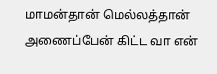மாமன்தான் மெல்லத்தான் அணைப்பேன் கிட்ட வா என்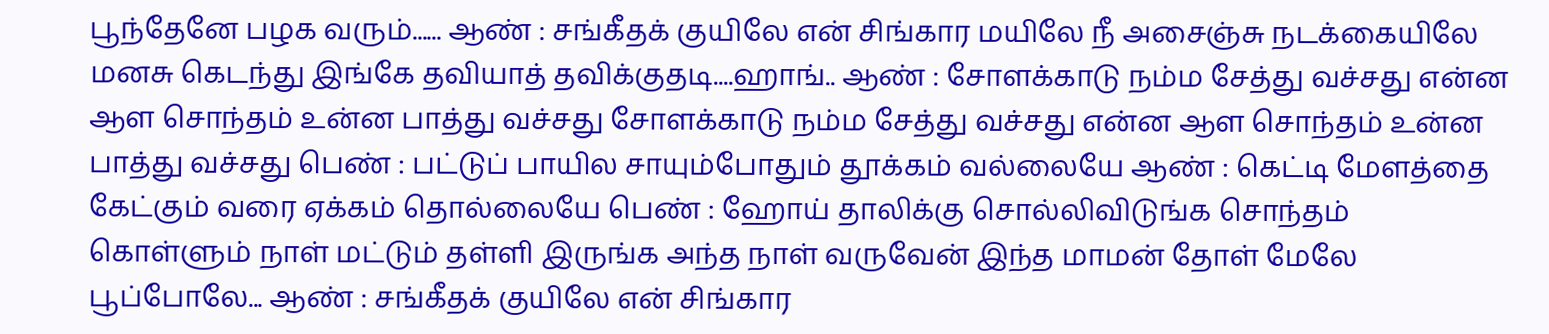பூந்தேனே பழக வரும்...... ஆண் : சங்கீதக் குயிலே என் சிங்கார மயிலே நீ அசைஞ்சு நடக்கையிலே மனசு கெடந்து இங்கே தவியாத் தவிக்குதடி....ஹாங்.. ஆண் : சோளக்காடு நம்ம சேத்து வச்சது என்ன ஆள சொந்தம் உன்ன பாத்து வச்சது சோளக்காடு நம்ம சேத்து வச்சது என்ன ஆள சொந்தம் உன்ன பாத்து வச்சது பெண் : பட்டுப் பாயில சாயும்போதும் தூக்கம் வல்லையே ஆண் : கெட்டி மேளத்தை கேட்கும் வரை ஏக்கம் தொல்லையே பெண் : ஹோய் தாலிக்கு சொல்லிவிடுங்க சொந்தம் கொள்ளும் நாள் மட்டும் தள்ளி இருங்க அந்த நாள் வருவேன் இந்த மாமன் தோள் மேலே பூப்போலே... ஆண் : சங்கீதக் குயிலே என் சிங்கார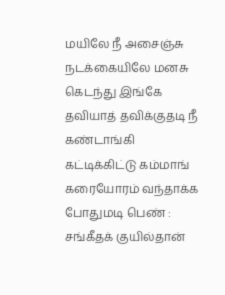மயிலே நீ அசைஞ்சு நடக்கையிலே மனசு கெடந்து இங்கே தவியாத் தவிக்குதடி நீ கண்டாங்கி கட்டிக்கிட்டு கம்மாங் கரையோரம் வந்தாக்க போதுமடி பெண் : சங்கீதக் குயில்தான்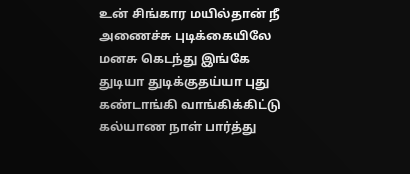உன் சிங்கார மயில்தான் நீ அணைச்சு புடிக்கையிலே மனசு கெடந்து இங்கே துடியா துடிக்குதய்யா புது கண்டாங்கி வாங்கிக்கிட்டு கல்யாண நாள் பார்த்து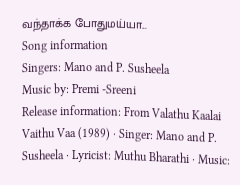வந்தாக்க போதுமய்யா...
Song information
Singers: Mano and P. Susheela
Music by: Premi -Sreeni
Release information: From Valathu Kaalai Vaithu Vaa (1989) · Singer: Mano and P. Susheela · Lyricist: Muthu Bharathi · Music: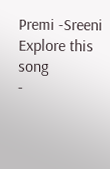Premi -Sreeni
Explore this song
-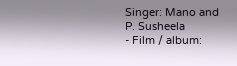Singer: Mano and P. Susheela
- Film / album: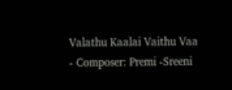Valathu Kaalai Vaithu Vaa
- Composer: Premi -Sreeni